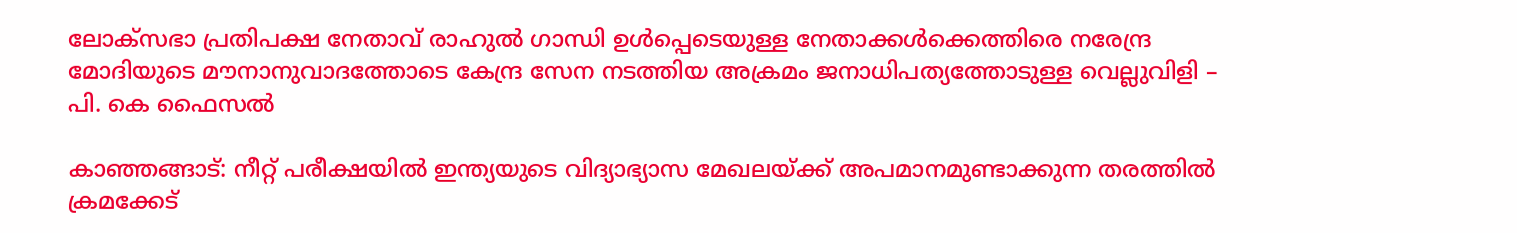ലോക്‌സഭാ പ്രതിപക്ഷ നേതാവ് രാഹുല്‍ ഗാന്ധി ഉള്‍പ്പെടെയുള്ള നേതാക്കള്‍ക്കെത്തിരെ നരേന്ദ്ര മോദിയുടെ മൗനാനുവാദത്തോടെ കേന്ദ്ര സേന നടത്തിയ അക്രമം ജനാധിപത്യത്തോടുള്ള വെല്ലുവിളി – പി. കെ ഫൈസല്‍

കാഞ്ഞങ്ങാട്: നീറ്റ് പരീക്ഷയില്‍ ഇന്ത്യയുടെ വിദ്യാഭ്യാസ മേഖലയ്ക്ക് അപമാനമുണ്ടാക്കുന്ന തരത്തില്‍ ക്രമക്കേട്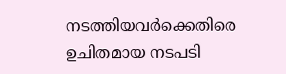നടത്തിയവര്‍ക്കെതിരെ ഉചിതമായ നടപടി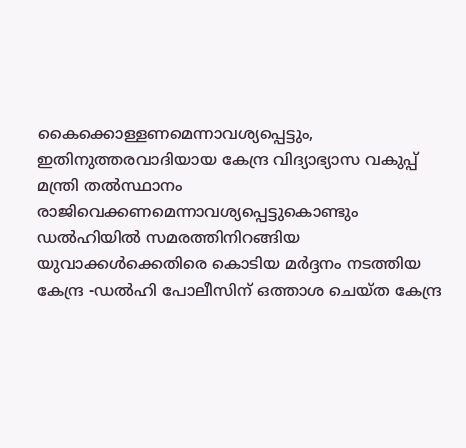കൈക്കൊള്ളണമെന്നാവശ്യപ്പെട്ടും, ഇതിനുത്തരവാദിയായ കേന്ദ്ര വിദ്യാഭ്യാസ വകുപ്പ് മന്ത്രി തല്‍സ്ഥാനം രാജിവെക്കണമെന്നാവശ്യപ്പെട്ടുകൊണ്ടും ഡല്‍ഹിയില്‍ സമരത്തിനിറങ്ങിയ യുവാക്കള്‍ക്കെതിരെ കൊടിയ മര്‍ദ്ദനം നടത്തിയ കേന്ദ്ര -ഡല്‍ഹി പോലീസിന് ഒത്താശ ചെയ്ത കേന്ദ്ര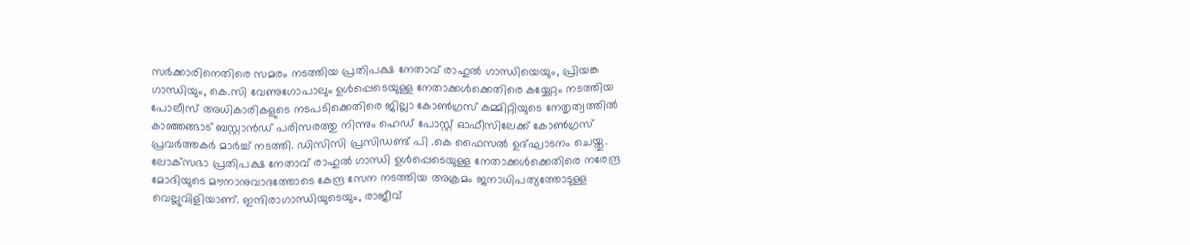സര്‍ക്കാരിനെതിരെ സമരം നടത്തിയ പ്രതിപക്ഷ നേതാവ് രാഹുല്‍ ഗാന്ധിയെയും, പ്രിയങ്ക ഗാന്ധിയും, കെ.സി വേണുഗോപാലും ഉള്‍പ്പെടെയുള്ള നേതാക്കള്‍ക്കെതിരെ കയ്യേറ്റം നടത്തിയ പോലീസ് അധികാരികളുടെ നടപടിക്കെതിരെ ജില്ലാ കോണ്‍ഗ്രസ് കമ്മിറ്റിയുടെ നേതൃത്വത്തില്‍ കാഞ്ഞങ്ങാട് ബസ്റ്റാന്‍ഡ് പരിസരത്തു നിന്നും ഹെഡ് പോസ്റ്റ് ഓഫീസിലേക്ക് കോണ്‍ഗ്രസ് പ്രവര്‍ത്തകര്‍ മാര്‍ച്ച് നടത്തി. ഡിസിസി പ്രസിഡണ്ട് പി .കെ ഫൈസല്‍ ഉദ്ഘാടനം ചെയ്തു. ലോക്‌സഭാ പ്രതിപക്ഷ നേതാവ് രാഹുല്‍ ഗാന്ധി ഉള്‍പ്പെടെയുള്ള നേതാക്കള്‍ക്കെതിരെ നരേന്ദ്ര മോദിയുടെ മൗനാനുവാദത്തോടെ കേന്ദ്ര സേന നടത്തിയ അക്രമം ജനാധിപത്യത്തോടുള്ള വെല്ലുവിളിയാണ്. ഇന്ദിരാഗാന്ധിയുടെയും, രാജീവ്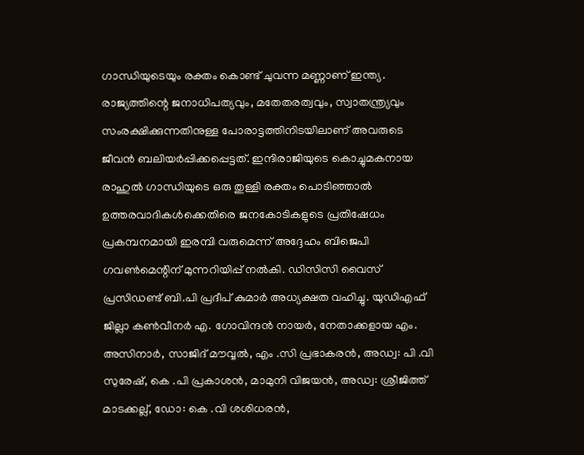ഗാന്ധിയുടെയും രക്തം കൊണ്ട് ചുവന്ന മണ്ണാണ് ഇന്ത്യ. രാജ്യത്തിന്റെ ജനാധിപത്യവും, മതേതരത്വവും, സ്വാതന്ത്ര്യവും സംരക്ഷിക്കുന്നതിനുള്ള പോരാട്ടത്തിനിടയിലാണ് അവരുടെ ജീവന്‍ ബലിയര്‍പ്പിക്കപ്പെട്ടത്. ഇന്ദിരാജിയുടെ കൊച്ചുമകനായ രാഹുല്‍ ഗാന്ധിയുടെ ഒരു തുള്ളി രക്തം പൊടിഞ്ഞാല്‍ ഉത്തരവാദികള്‍ക്കെതിരെ ജനകോടികളുടെ പ്രതിഷേധം പ്രകമ്പനമായി ഇരമ്പി വരുമെന്ന് അദ്ദേഹം ബിജെപി ഗവണ്‍മെന്റിന് മുന്നറിയിപ്പ് നല്‍കി. ഡിസിസി വൈസ് പ്രസിഡണ്ട് ബി.പി പ്രദീപ് കുമാര്‍ അധ്യക്ഷത വഹിച്ചു. യുഡിഎഫ് ജില്ലാ കണ്‍വീനര്‍ എ. ഗോവിന്ദന്‍ നായര്‍, നേതാക്കളായ എം. അസിനാര്‍, സാജിദ് മൗവ്വല്‍, എം .സി പ്രഭാകരന്‍, അഡ്വ: പി .വി സുരേഷ്, കെ .പി പ്രകാശന്‍, മാമുനി വിജയന്‍, അഡ്വ: ശ്രീജിത്ത് മാടക്കല്ല്, ഡോ: കെ .വി ശശിധരന്‍,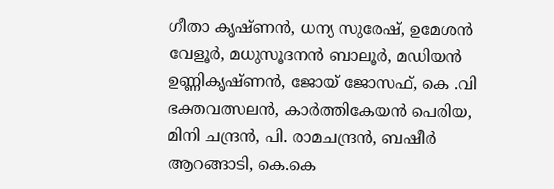ഗീതാ കൃഷ്ണന്‍, ധന്യ സുരേഷ്, ഉമേശന്‍ വേളൂര്‍, മധുസൂദനന്‍ ബാലൂര്‍, മഡിയന്‍ ഉണ്ണികൃഷ്ണന്‍, ജോയ് ജോസഫ്, കെ .വി ഭക്തവത്സലന്‍, കാര്‍ത്തികേയന്‍ പെരിയ, മിനി ചന്ദ്രന്‍, പി. രാമചന്ദ്രന്‍, ബഷീര്‍ ആറങ്ങാടി, കെ.കെ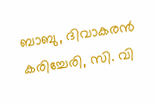ബാബു, ദിവാകരന്‍ കരിച്ചേരി, സി. വി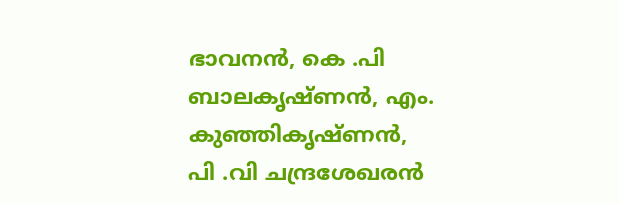ഭാവനന്‍, കെ .പി ബാലകൃഷ്ണന്‍, എം. കുഞ്ഞികൃഷ്ണന്‍, പി .വി ചന്ദ്രശേഖരന്‍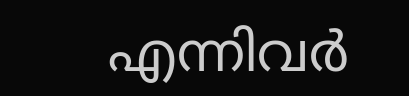എന്നിവര്‍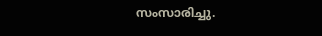സംസാരിച്ചു.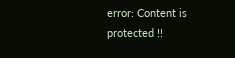error: Content is protected !!